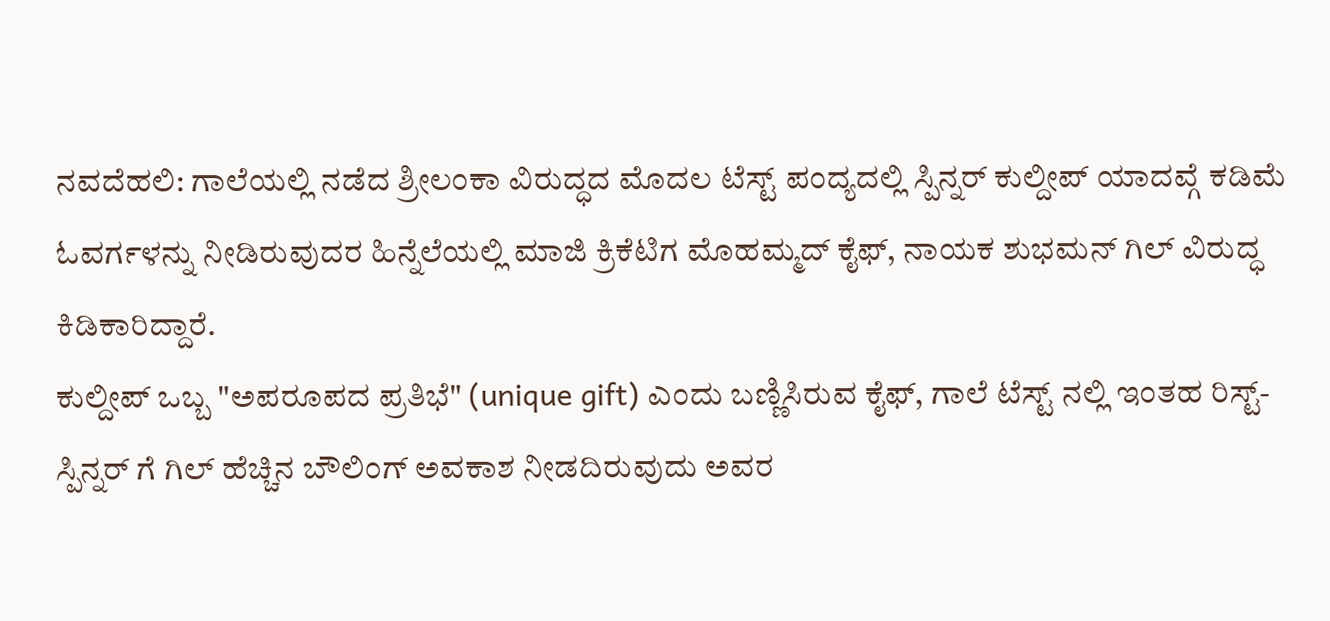ನವದೆಹಲಿ: ಗಾಲೆಯಲ್ಲಿ ನಡೆದ ಶ್ರೀಲಂಕಾ ವಿರುದ್ಧದ ಮೊದಲ ಟೆಸ್ಟ್ ಪಂದ್ಯದಲ್ಲಿ ಸ್ಪಿನ್ನರ್ ಕುಲ್ದೀಪ್ ಯಾದವ್ಗೆ ಕಡಿಮೆ ಓವರ್ಗಳನ್ನು ನೀಡಿರುವುದರ ಹಿನ್ನೆಲೆಯಲ್ಲಿ ಮಾಜಿ ಕ್ರಿಕೆಟಿಗ ಮೊಹಮ್ಮದ್ ಕೈಫ್, ನಾಯಕ ಶುಭಮನ್ ಗಿಲ್ ವಿರುದ್ಧ ಕಿಡಿಕಾರಿದ್ದಾರೆ.
ಕುಲ್ದೀಪ್ ಒಬ್ಬ "ಅಪರೂಪದ ಪ್ರತಿಭೆ" (unique gift) ಎಂದು ಬಣ್ಣಿಸಿರುವ ಕೈಫ್, ಗಾಲೆ ಟೆಸ್ಟ್ ನಲ್ಲಿ ಇಂತಹ ರಿಸ್ಟ್-ಸ್ಪಿನ್ನರ್ ಗೆ ಗಿಲ್ ಹೆಚ್ಚಿನ ಬೌಲಿಂಗ್ ಅವಕಾಶ ನೀಡದಿರುವುದು ಅವರ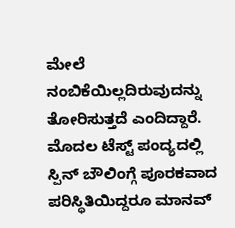ಮೇಲೆ ನಂಬಿಕೆಯಿಲ್ಲದಿರುವುದನ್ನು ತೋರಿಸುತ್ತದೆ ಎಂದಿದ್ದಾರೆ.
ಮೊದಲ ಟೆಸ್ಟ್ ಪಂದ್ಯದಲ್ಲಿ ಸ್ಪಿನ್ ಬೌಲಿಂಗ್ಗೆ ಪೂರಕವಾದ ಪರಿಸ್ಥಿತಿಯಿದ್ದರೂ ಮಾನವ್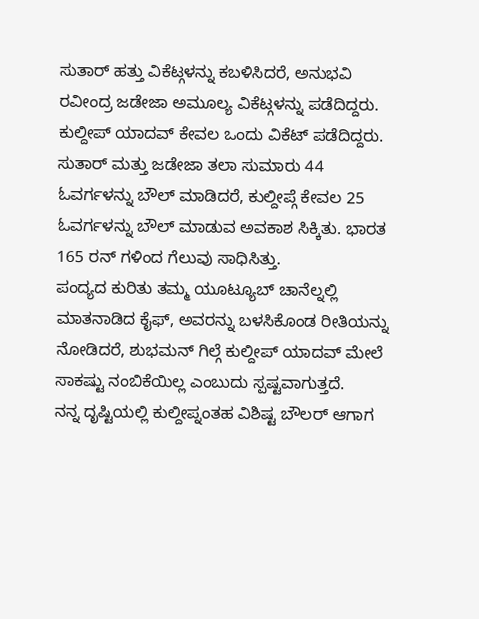ಸುತಾರ್ ಹತ್ತು ವಿಕೆಟ್ಗಳನ್ನು ಕಬಳಿಸಿದರೆ, ಅನುಭವಿ ರವೀಂದ್ರ ಜಡೇಜಾ ಅಮೂಲ್ಯ ವಿಕೆಟ್ಗಳನ್ನು ಪಡೆದಿದ್ದರು. ಕುಲ್ದೀಪ್ ಯಾದವ್ ಕೇವಲ ಒಂದು ವಿಕೆಟ್ ಪಡೆದಿದ್ದರು.
ಸುತಾರ್ ಮತ್ತು ಜಡೇಜಾ ತಲಾ ಸುಮಾರು 44 ಓವರ್ಗಳನ್ನು ಬೌಲ್ ಮಾಡಿದರೆ, ಕುಲ್ದೀಪ್ಗೆ ಕೇವಲ 25 ಓವರ್ಗಳನ್ನು ಬೌಲ್ ಮಾಡುವ ಅವಕಾಶ ಸಿಕ್ಕಿತು. ಭಾರತ 165 ರನ್ ಗಳಿಂದ ಗೆಲುವು ಸಾಧಿಸಿತ್ತು.
ಪಂದ್ಯದ ಕುರಿತು ತಮ್ಮ ಯೂಟ್ಯೂಬ್ ಚಾನೆಲ್ನಲ್ಲಿ ಮಾತನಾಡಿದ ಕೈಫ್, ಅವರನ್ನು ಬಳಸಿಕೊಂಡ ರೀತಿಯನ್ನು ನೋಡಿದರೆ, ಶುಭಮನ್ ಗಿಲ್ಗೆ ಕುಲ್ದೀಪ್ ಯಾದವ್ ಮೇಲೆ ಸಾಕಷ್ಟು ನಂಬಿಕೆಯಿಲ್ಲ ಎಂಬುದು ಸ್ಪಷ್ಟವಾಗುತ್ತದೆ.
ನನ್ನ ದೃಷ್ಟಿಯಲ್ಲಿ ಕುಲ್ದೀಪ್ನಂತಹ ವಿಶಿಷ್ಟ ಬೌಲರ್ ಆಗಾಗ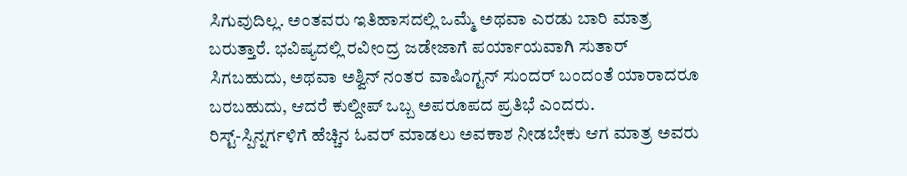ಸಿಗುವುದಿಲ್ಲ. ಅಂತವರು ಇತಿಹಾಸದಲ್ಲಿ ಒಮ್ಮೆ ಅಥವಾ ಎರಡು ಬಾರಿ ಮಾತ್ರ ಬರುತ್ತಾರೆ. ಭವಿಷ್ಯದಲ್ಲಿ ರವೀಂದ್ರ ಜಡೇಜಾಗೆ ಪರ್ಯಾಯವಾಗಿ ಸುತಾರ್ ಸಿಗಬಹುದು, ಅಥವಾ ಅಶ್ವಿನ್ ನಂತರ ವಾಷಿಂಗ್ಟನ್ ಸುಂದರ್ ಬಂದಂತೆ ಯಾರಾದರೂ ಬರಬಹುದು, ಆದರೆ ಕುಲ್ದೀಪ್ ಒಬ್ಬ ಅಪರೂಪದ ಪ್ರತಿಭೆ ಎಂದರು.
ರಿಸ್ಟ್-ಸ್ಪಿನ್ನರ್ಗಳಿಗೆ ಹೆಚ್ಚಿನ ಓವರ್ ಮಾಡಲು ಅವಕಾಶ ನೀಡಬೇಕು ಆಗ ಮಾತ್ರ ಅವರು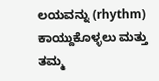ಲಯವನ್ನು (rhythm) ಕಾಯ್ದುಕೊಳ್ಳಲು ಮತ್ತು ತಮ್ಮ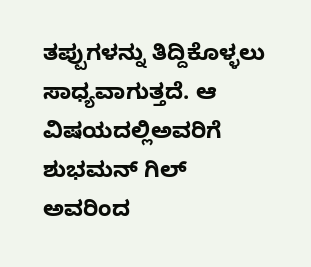ತಪ್ಪುಗಳನ್ನು ತಿದ್ದಿಕೊಳ್ಳಲು ಸಾಧ್ಯವಾಗುತ್ತದೆ. ಆ ವಿಷಯದಲ್ಲಿಅವರಿಗೆ ಶುಭಮನ್ ಗಿಲ್ ಅವರಿಂದ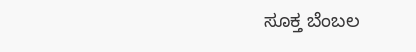ಸೂಕ್ತ ಬೆಂಬಲ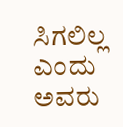ಸಿಗಲಿಲ್ಲ ಎಂದು ಅವರು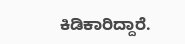ಕಿಡಿಕಾರಿದ್ದಾರೆ.